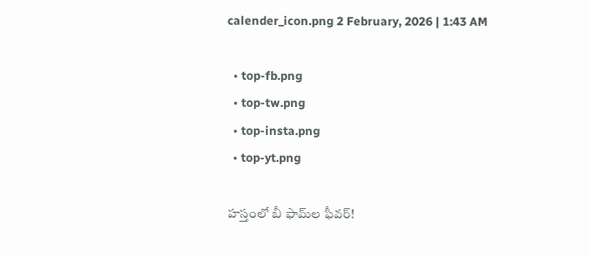calender_icon.png 2 February, 2026 | 1:43 AM

  • top-fb.png
  • top-tw.png
  • top-insta.png
  • top-yt.png

హస్తంలో బీ ఫామ్‌ల ఫీవర్!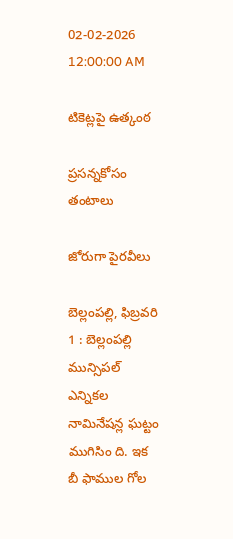02-02-2026 12:00:00 AM

టికెట్లపై ఉత్కంఠ

ప్రసన్నకోసం తంటాలు

జోరుగా పైరవీలు

బెల్లంపల్లి, ఫిబ్రవరి 1 : బెల్లంపల్లి మున్సిపల్ ఎన్నికల నామినేషన్ల ఘట్టం ముగిసిం ది. ఇక బీ ఫాముల గోల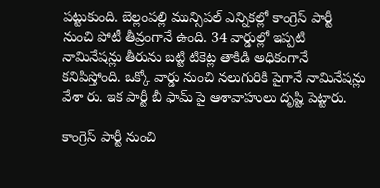పట్టుకుంది. బెల్లంపల్లి మున్సిపల్ ఎన్నికల్లో కాంగ్రెస్ పార్టీ నుంచి పోటీ తీవ్రంగానే ఉంది. 34 వార్డుల్లో ఇప్పటి నామినేషన్లు తీరును బట్టి టికెట్ల తాకిడి అధికంగానే కనిపిస్తోంది. ఒక్కో వార్డు నుంచి నలుగురికి పైగానే నామినేషన్లు వేశా రు. ఇక పార్టీ బీ ఫామ్ పై ఆశావాహులు దృష్టి పెట్టారు.

కాంగ్రెస్ పార్టీ నుంచి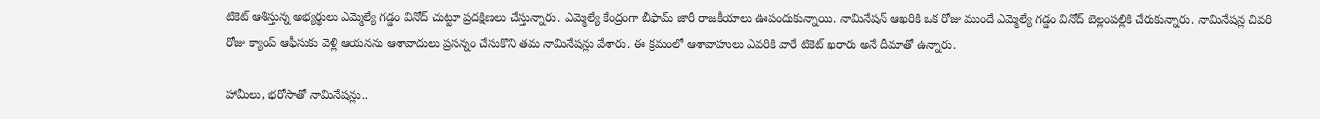టికెట్ ఆశిస్తున్న అభ్యర్థులు ఎమ్మెల్యే గడ్డం వినోద్ చుట్టూ ప్రదక్షిణలు చేస్తున్నారు. ఎమ్మెల్యే కేంద్రంగా బీఫామ్ జారీ రాజకీయాలు ఊపందుకున్నాయి. నామినేషన్ ఆఖరికి ఒక రోజు ముందే ఎమ్మెల్యే గడ్డం వినోద్ బెల్లంపల్లికి చేరుకున్నారు. నామినేషన్ల చివరి రోజు క్యాంప్ ఆఫీసుకు వెళ్లి ఆయనను ఆశావాదులు ప్రసన్నం చేసుకొని తమ నామినేషన్లు వేశారు. ఈ క్రమంలో ఆశావాహులు ఎవరికి వారే టికెట్ ఖరారు అనే దీమాతో ఉన్నారు.

హామీలు, భరోసాతో నామినేషన్లు..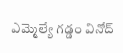ఎమ్మెల్యే గడ్డం వినోద్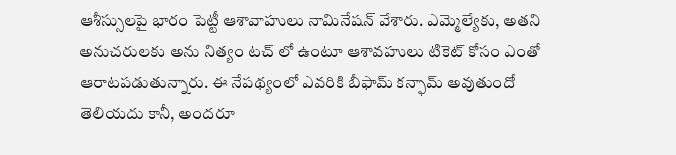ఆశీస్సులపై భారం పెట్టీ ఆశావాహులు నామినేషన్ వేశారు. ఎమ్మెల్యేకు, అతని అనుచరులకు అను నిత్యం టచ్ లో ఉంటూ ఆశావహులు టికెట్ కోసం ఎంతో ఆరాటపడుతున్నారు. ఈ నేపథ్యంలో ఎవరికి బీఫామ్ కన్ఫామ్ అవుతుందో తెలియదు కానీ, అందరూ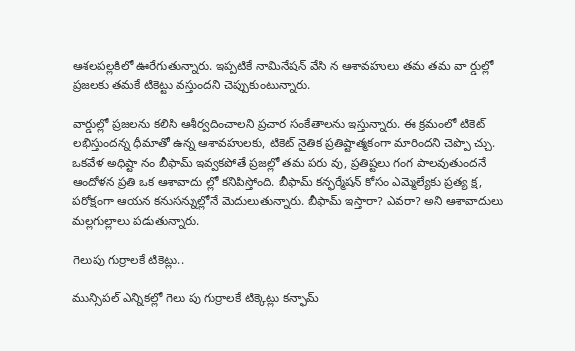ఆశలపల్లకిలో ఊరేగుతున్నారు. ఇప్పటికే నామినేషన్ వేసి న ఆశావహులు తమ తమ వా ర్డుల్లో ప్రజలకు తమకే టికెట్టు వస్తుందని చెప్పుకుంటున్నారు.

వార్డుల్లో ప్రజలను కలిసి ఆశీర్వదించాలని ప్రచార సంకేతాలను ఇస్తున్నారు. ఈ క్రమంలో టికెట్ లభిస్తుందన్న ధీమాతో ఉన్న ఆశావహులకు, టికెట్ నైతిక ప్రతిష్టాత్మకంగా మారిందని చెప్పొ చ్చు. ఒకవేళ అధిష్టా నం బీఫామ్ ఇవ్వకపోతే ప్రజల్లో తమ పరు వు, ప్రతిష్టలు గంగ పాలవుతుందనే ఆందోళన ప్రతి ఒక ఆశావాదు ల్లో కనిపిస్తోంది. బీఫామ్ కన్ఫర్మేషన్ కోసం ఎమ్మెల్యేకు ప్రత్య క్ష, పరోక్షంగా ఆయన కనుసన్నుల్లోనే మెదులుతున్నారు. బీఫామ్ ఇస్తారా? ఎవరా? అని ఆశావాదులు మల్లగుల్లాలు పడుతున్నారు.

గెలుపు గుర్రాలకే టికెట్లు..

మున్సిపల్ ఎన్నికల్లో గెలు పు గుర్రాలకే టిక్కెట్లు కన్ఫామ్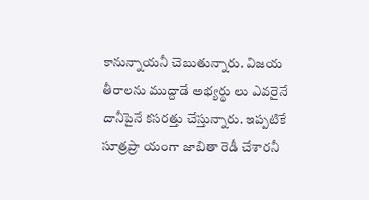కానున్నాయనీ చెబుతున్నారు. విజయ తీరాలను ముద్దాడే అభ్యర్థు లు ఎవరైనే దానీపైనే కసరత్తు చేస్తున్నారు. ఇప్పటికే సూత్రప్రా యంగా జాబితా రెడీ చేశారనీ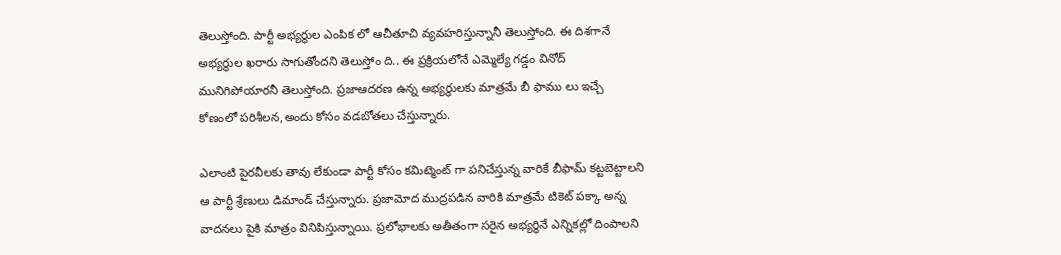తెలుస్తోంది. పార్టీ అభ్యర్థుల ఎంపిక లో ఆచీతూచి వ్యవహరిస్తున్నానీ తెలుస్తోంది. ఈ దిశగానే అభ్యర్థుల ఖరారు సాగుతోందని తెలుస్తోం ది.. ఈ ప్రక్రియలోనే ఎమ్మెల్యే గడ్డం వినోద్ మునిగిపోయారనీ తెలుస్తోంది. ప్రజాఆదరణ ఉన్న అభ్యర్థులకు మాత్రమే బీ ఫాము లు ఇచ్చే కోణంలో పరిశీలన,అందు కోసం వడబోతలు చేస్తున్నారు.

ఎలాంటి పైరవీలకు తావు లేకుండా పార్టీ కోసం కమిట్మెంట్ గా పనిచేస్తున్న వారికే బీఫామ్ కట్టబెట్టాలని ఆ పార్టీ శ్రేణులు డిమాండ్ చేస్తున్నారు. ప్రజామోద ముద్రపడిన వారికి మాత్రమే టికెట్ పక్కా అన్న వాదనలు పైకి మాత్రం వినిపిస్తున్నాయి. ప్రలోభాలకు అతీతంగా సరైన అభ్యర్థినే ఎన్నికల్లో దింపాలని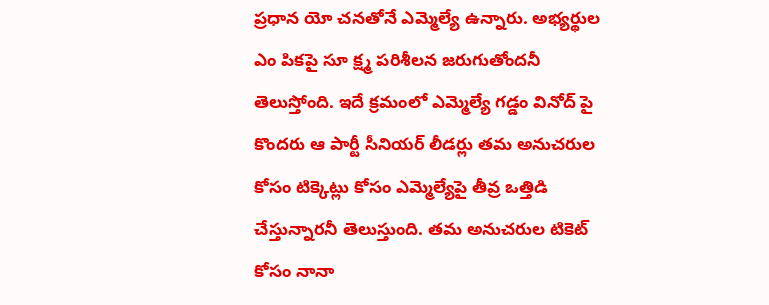ప్రధాన యో చనతోనే ఎమ్మెల్యే ఉన్నారు. అభ్యర్థుల ఎం పికపై సూ క్ష్మ పరిశీలన జరుగుతోందనీ తెలుస్తోంది. ఇదే క్రమంలో ఎమ్మెల్యే గడ్డం వినోద్ పై కొందరు ఆ పార్టీ సీనియర్ లీడర్లు తమ అనుచరుల కోసం టిక్కెట్లు కోసం ఎమ్మెల్యేపై తీవ్ర ఒత్తిడి చేస్తున్నారనీ తెలుస్తుంది. తమ అనుచరుల టికెట్ కోసం నానా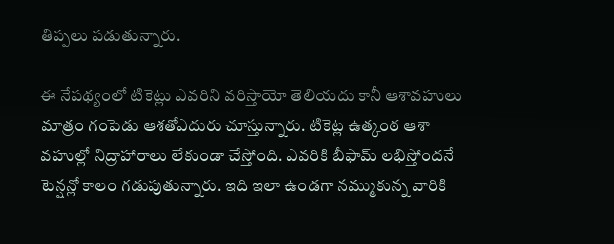తిప్పలు పడుతున్నారు.

ఈ నేపథ్యంలో టికెట్లు ఎవరిని వరిస్తాయో తెలియదు కానీ ఆశావహులు మాత్రం గంపెడు ఆశతోఎదురు చూస్తున్నారు. టికెట్ల ఉత్కంఠ ఆశా వహుల్లో నిద్రాహారాలు లేకుండా చేస్తోంది. ఎవరికి బీఫామ్ లభిస్తోందనే టెన్షన్లో కాలం గడుపుతున్నారు. ఇది ఇలా ఉండగా నమ్ముకున్న వారికి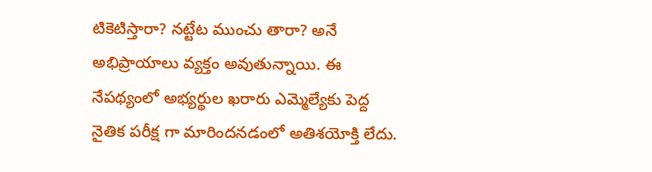టికెటిస్తారా? నట్టేట ముంచు తారా? అనే అభిప్రాయాలు వ్యక్తం అవుతున్నాయి. ఈ నేపథ్యంలో అభ్యర్థుల ఖరారు ఎమ్మెల్యేకు పెద్ద నైతిక పరీక్ష గా మారిందనడంలో అతిశయోక్తి లేదు.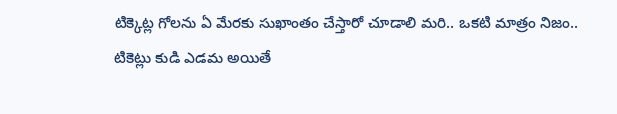టిక్కెట్ల గోలను ఏ మేరకు సుఖాంతం చేస్తారో చూడాలి మరి.. ఒకటి మాత్రం నిజం.. టికెట్లు కుడి ఎడమ అయితే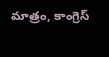మాత్రం, కాంగ్రెస్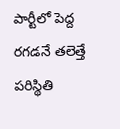పార్టీలో పెద్ద రగడనే తలెత్తే పరిస్థితి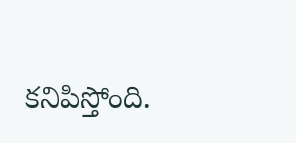కనిపిస్తోంది.